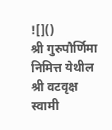![]()
श्री गुरुपौर्णिमा निमित्त येथील श्री वटवृक्ष स्वामी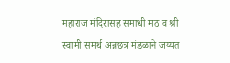महाराज मंदिरासह समाधी मठ व श्री स्वामी समर्थ अन्नछत्र मंडळाने जय्यत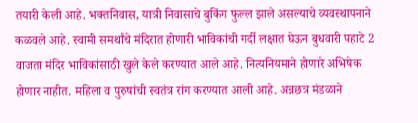तयारी केली आहे. भक्तनिवास, यात्री निवासाचे बुकिंग फुल्ल झाले असल्याचे व्यवस्थापनाने कळवले आहे. स्वामी समर्थांचे मंदिरात होणारी भाविकांची गर्दी लक्षात घेऊन बुधवारी पहाटे 2 वाजता मंदिर भाविकांसाठी खुले केले करण्यात आले आहे. नित्यनियमाने होणारे अभिषेक होणार नाहीत. महिला व पुरुषांची स्वतंत्र रांग करण्यात आली आहे. अन्नछत्र मंडळाने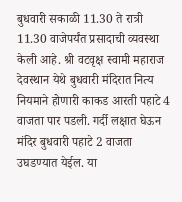बुधवारी सकाळी 11.30 ते रात्री 11.30 वाजेपर्यंत प्रसादाची व्यवस्था केली आहे. श्री वटवृक्ष स्वामी महाराज देवस्थान येथे बुधवारी मंदिरात नित्य नियमाने होणारी काकड आरती पहाटे 4 वाजता पार पडली. गर्दी लक्षात घेऊन मंदिर बुधवारी पहाटे 2 वाजता उघडण्यात येईल. या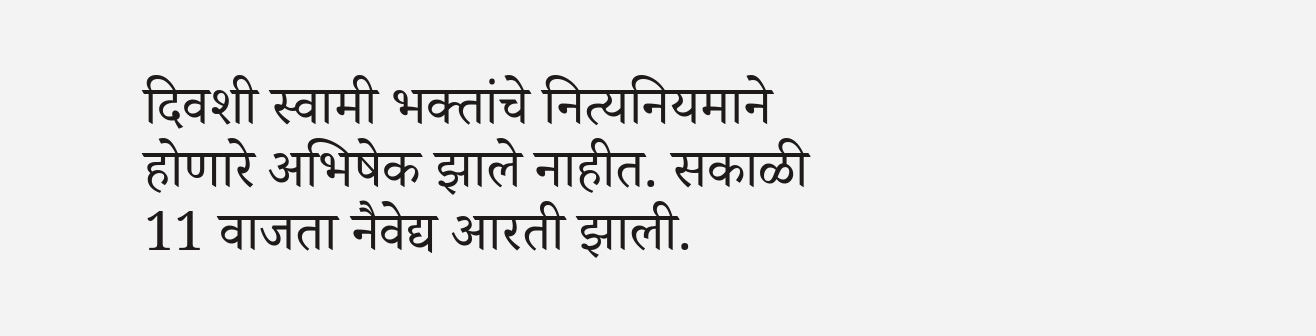दिवशी स्वामी भक्तांचे नित्यनियमाने होणारे अभिषेक झाले नाहीत. सकाळी 11 वाजता नैवेद्य आरती झाली.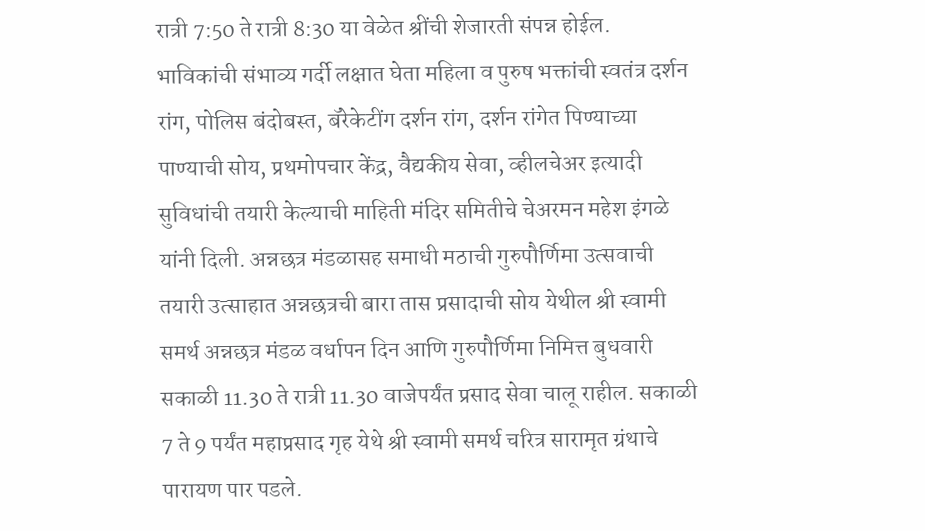रात्री 7:50 ते रात्री 8:30 या वेळेत श्रींची शेजारती संपन्न होईल. भाविकांची संभाव्य गर्दी लक्षात घेता महिला व पुरुष भक्तांची स्वतंत्र दर्शन रांग, पोलिस बंदोबस्त, बॅरेकेटींग दर्शन रांग, दर्शन रांगेत पिण्याच्या पाण्याची सोय, प्रथमोपचार केंद्र, वैद्यकीय सेवा, व्हीलचेअर इत्यादी सुविधांची तयारी केल्याची माहिती मंदिर समितीचे चेअरमन महेश इंगळे यांनी दिली. अन्नछत्र मंडळासह समाधी मठाची गुरुपौर्णिमा उत्सवाची तयारी उत्साहात अन्नछत्रची बारा तास प्रसादाची सोय येथील श्री स्वामी समर्थ अन्नछत्र मंडळ वर्धापन दिन आणि गुरुपौर्णिमा निमित्त बुधवारी सकाळी 11.30 ते रात्री 11.30 वाजेपर्यंत प्रसाद सेवा चालू राहील. सकाळी 7 ते 9 पर्यंत महाप्रसाद गृह येथे श्री स्वामी समर्थ चरित्र सारामृत ग्रंथाचे पारायण पार पडले.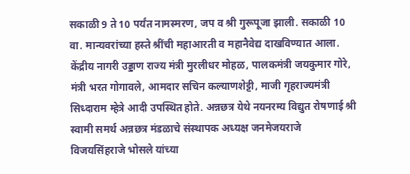सकाळी 9 ते 10 पर्यंत नामस्मरण, जप व श्री गुरूपूजा झाली. सकाळी 10 वा. मान्यवरांच्या हस्ते श्रींची महाआरती व महानैवेद्य दाखविण्यात आला. केंद्रीय नागरी उड्डाण राज्य मंत्री मुरलीधर मोहळ, पालकमंत्री जयकुमार गोरे, मंत्री भरत गोगावले, आमदार सचिन कल्याणशेट्टी, माजी गृहराज्यमंत्री सिध्दाराम म्हेत्रे आदी उपस्थित होते. अन्नछत्र येथे नयनरम्य विद्युत रोषणाई श्री स्वामी समर्थ अन्नछत्र मंडळाचे संस्थापक अध्यक्ष जनमेजयराजे विजयसिंहराजे भोसले यांच्या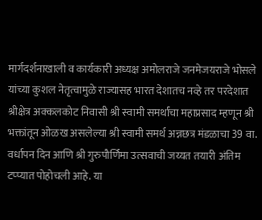मार्गदर्शनाखाली व कार्यकारी अध्यक्ष अमोलराजे जनमेजयराजे भोसले यांच्या कुशल नेतृत्वामुळे राज्यासह भारत देशातच नव्हे तर परदेशात श्रीक्षेत्र अक्कलकोट निवासी श्री स्वामी समर्थांचा महाप्रसाद म्हणून श्री भक्तांतून ओळख असलेल्या श्री स्वामी समर्थ अन्नछत्र मंडळाचा 39 वा. वर्धापन दिन आणि श्री गुरुपौर्णिमा उत्सवाची जय्यत तयारी अंतिम टप्प्यात पोहोचली आहे. या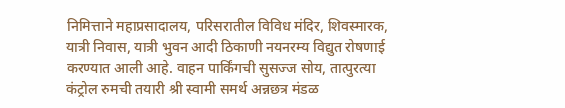निमित्ताने महाप्रसादालय, परिसरातील विविध मंदिर, शिवस्मारक, यात्री निवास, यात्री भुवन आदी ठिकाणी नयनरम्य विद्युत रोषणाई करण्यात आली आहे. वाहन पार्किंगची सुसज्ज सोय, तात्पुरत्या कंट्रोल रुमची तयारी श्री स्वामी समर्थ अन्नछत्र मंडळ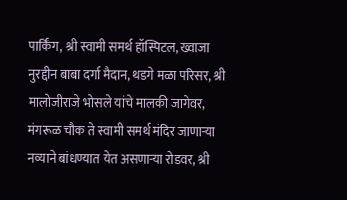पार्किंग, श्री स्वामी समर्थ हॉस्पिटल, ख्वाजा नुरद्दीन बाबा दर्गा मैदान, थडगे मळा परिसर, श्री मालोजीराजे भोसले यांचे मालकी जागेवर, मंगरूळ चौक ते स्वामी समर्थ मंदिर जाणाऱ्या नव्याने बांधण्यात येत असणाऱ्या रोडवर, श्री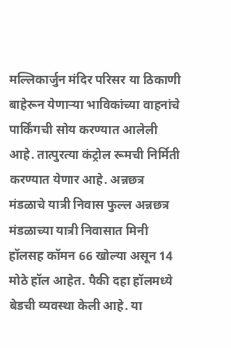मल्लिकार्जुन मंदिर परिसर या ठिकाणी बाहेरून येणाऱ्या भाविकांच्या वाहनांचे पार्किंगची सोय करण्यात आलेली आहे. तात्पुरत्या कंट्रोल रूमची निर्मिती करण्यात येणार आहे. अन्नछत्र मंडळाचे यात्री निवास फुल्ल अन्नछत्र मंडळाच्या यात्री निवासात मिनी हॉलसह कॉमन 66 खोल्या असून 14 मोठे हॉल आहेत. पैकी दहा हॉलमध्ये बेडची व्यवस्था केली आहे. या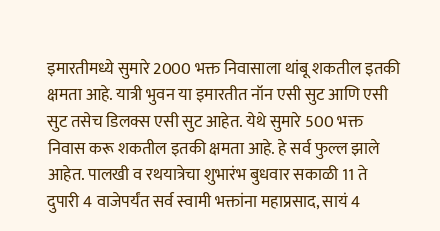इमारतीमध्ये सुमारे 2000 भक्त निवासाला थांबू शकतील इतकी क्षमता आहे. यात्री भुवन या इमारतीत नॉन एसी सुट आणि एसी सुट तसेच डिलक्स एसी सुट आहेत. येथे सुमारे 500 भक्त निवास करू शकतील इतकी क्षमता आहे. हे सर्व फुल्ल झाले आहेत. पालखी व रथयात्रेचा शुभारंभ बुधवार सकाळी 11 ते दुपारी 4 वाजेपर्यंत सर्व स्वामी भक्तांना महाप्रसाद, सायं 4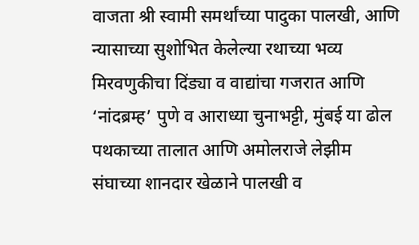वाजता श्री स्वामी समर्थांच्या पादुका पालखी, आणि न्यासाच्या सुशोभित केलेल्या रथाच्या भव्य मिरवणुकीचा दिंड्या व वाद्यांचा गजरात आणि ‘नांदब्रम्ह’ पुणे व आराध्या चुनाभट्टी, मुंबई या ढोल पथकाच्या तालात आणि अमोलराजे लेझीम संघाच्या शानदार खेळाने पालखी व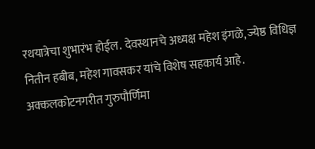रथयात्रेचा शुभारंभ होईल. देवस्थानचे अध्यक्ष महेश इंगळे, ज्येष्ठ विधिज्ञ नितीन हबीब, महेश गावसकर यांचे विशेष सहकार्य आहे. अक्कलकोटनगरीत गुरुपौर्णिमा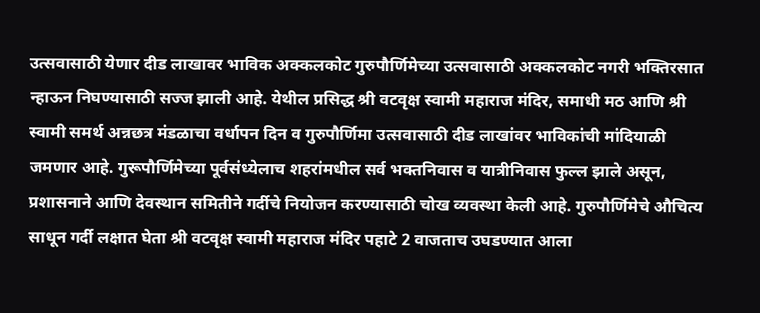उत्सवासाठी येणार दीड लाखावर भाविक अक्कलकोट गुरुपौर्णिमेच्या उत्सवासाठी अक्कलकोट नगरी भक्तिरसात न्हाऊन निघण्यासाठी सज्ज झाली आहे. येथील प्रसिद्ध श्री वटवृक्ष स्वामी महाराज मंदिर, समाधी मठ आणि श्री स्वामी समर्थ अन्नछत्र मंडळाचा वर्धापन दिन व गुरुपौर्णिमा उत्सवासाठी दीड लाखांवर भाविकांची मांदियाळी जमणार आहे. गुरूपौर्णिमेच्या पूर्वसंध्येलाच शहरांमधील सर्व भक्तनिवास व यात्रीनिवास फुल्ल झाले असून, प्रशासनाने आणि देवस्थान समितीने गर्दीचे नियोजन करण्यासाठी चोख व्यवस्था केली आहे. गुरुपौर्णिमेचे औचित्य साधून गर्दी लक्षात घेता श्री वटवृक्ष स्वामी महाराज मंदिर पहाटे 2 वाजताच उघडण्यात आला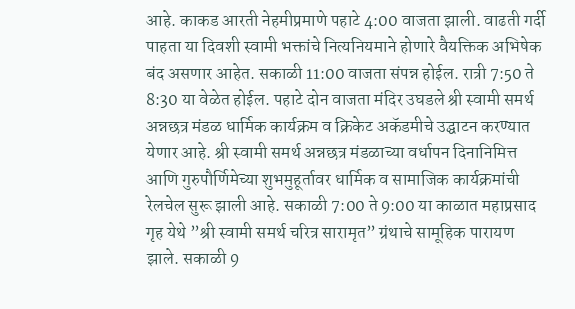आहे. काकड आरती नेहमीप्रमाणे पहाटे 4:00 वाजता झाली. वाढती गर्दी पाहता या दिवशी स्वामी भक्तांचे नित्यनियमाने होणारे वैयक्तिक अभिषेक बंद असणार आहेत. सकाळी 11:00 वाजता संपन्न होईल. रात्री 7:50 ते 8:30 या वेळेत होईल. पहाटे दोन वाजता मंदिर उघडले श्री स्वामी समर्थ अन्नछत्र मंडळ धार्मिक कार्यक्रम व क्रिकेट अकॅडमीचे उद्घाटन करण्यात येणार आहे. श्री स्वामी समर्थ अन्नछत्र मंडळाच्या वर्धापन दिनानिमित्त आणि गुरुपौर्णिमेच्या शुभमुहूर्तावर धार्मिक व सामाजिक कार्यक्रमांची रेलचेल सुरू झाली आहे. सकाळी 7:00 ते 9:00 या काळात महाप्रसाद गृह येथे ”श्री स्वामी समर्थ चरित्र सारामृत” ग्रंथाचे सामूहिक पारायण झाले. सकाळी 9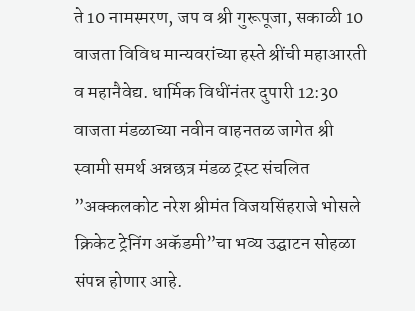ते 10 नामस्मरण, जप व श्री गुरूपूजा, सकाळी 10 वाजता विविध मान्यवरांच्या हस्ते श्रींची महाआरती व महानैवेद्य. धार्मिक विधींनंतर दुपारी 12:30 वाजता मंडळाच्या नवीन वाहनतळ जागेत श्री स्वामी समर्थ अन्नछत्र मंडळ ट्रस्ट संचलित ”अक्कलकोट नरेश श्रीमंत विजयसिंहराजे भोसले क्रिकेट ट्रेनिंग अकॅडमी”चा भव्य उद्घाटन सोहळा संपन्न होणार आहे.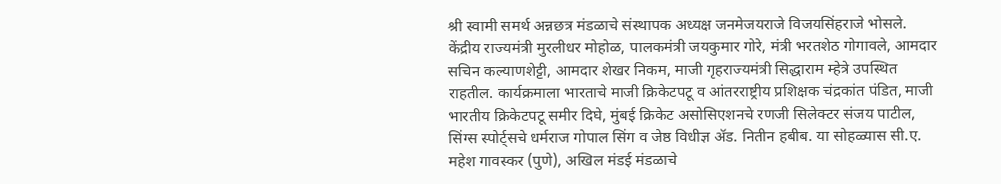श्री स्वामी समर्थ अन्नछत्र मंडळाचे संस्थापक अध्यक्ष जनमेजयराजे विजयसिंहराजे भोसले. केंद्रीय राज्यमंत्री मुरलीधर मोहोळ, पालकमंत्री जयकुमार गोरे, मंत्री भरतशेठ गोगावले, आमदार सचिन कल्याणशेट्टी, आमदार शेखर निकम, माजी गृहराज्यमंत्री सिद्धाराम म्हेत्रे उपस्थित राहतील. कार्यक्रमाला भारताचे माजी क्रिकेटपटू व आंतरराष्ट्रीय प्रशिक्षक चंद्रकांत पंडित, माजी भारतीय क्रिकेटपटू समीर दिघे, मुंबई क्रिकेट असोसिएशनचे रणजी सिलेक्टर संजय पाटील, सिंग्स स्पोर्ट्सचे धर्मराज गोपाल सिंग व जेष्ठ विधीज्ञ ॲड. नितीन हबीब. या सोहळ्यास सी.ए. महेश गावस्कर (पुणे), अखिल मंडई मंडळाचे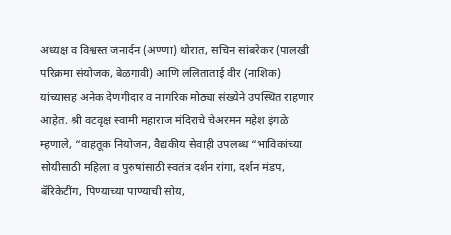अध्यक्ष व विश्वस्त जनार्दन (अण्णा) थोरात, सचिन सांबरेकर (पालखी परिक्रमा संयोजक, बेळगावी) आणि ललिताताई वीर (नाशिक) यांच्यासह अनेक देणगीदार व नागरिक मोठ्या संख्येने उपस्थित राहणार आहेत. श्री वटवृक्ष स्वामी महाराज मंदिराचे चेअरमन महेश इंगळे म्हणाले, “वाहतूक नियोजन, वैद्यकीय सेवाही उपलब्ध “भाविकांच्या सोयीसाठी महिला व पुरुषांसाठी स्वतंत्र दर्शन रांगा, दर्शन मंडप, बॅरिकेटींग, पिण्याच्या पाण्याची सोय,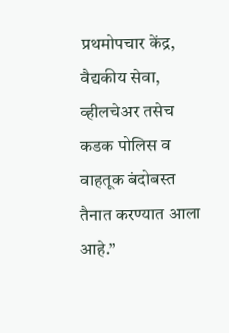प्रथमोपचार केंद्र, वैद्यकीय सेवा, व्हीलचेअर तसेच कडक पोलिस व वाहतूक बंदोबस्त तैनात करण्यात आला आहे.”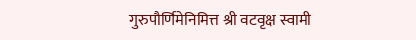गुरुपौर्णिमेनिमित्त श्री वटवृक्ष स्वामी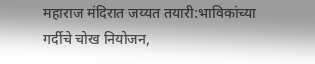महाराज मंदिरात जय्यत तयारी:भाविकांच्या गर्दीचे चोख नियोजन,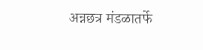अन्नछत्र मंडळातर्फे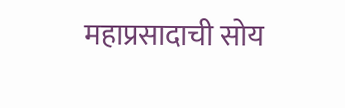महाप्रसादाची सोय